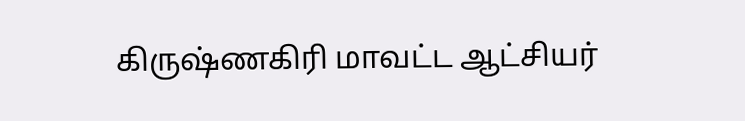கிருஷ்ணகிரி மாவட்ட ஆட்சியர்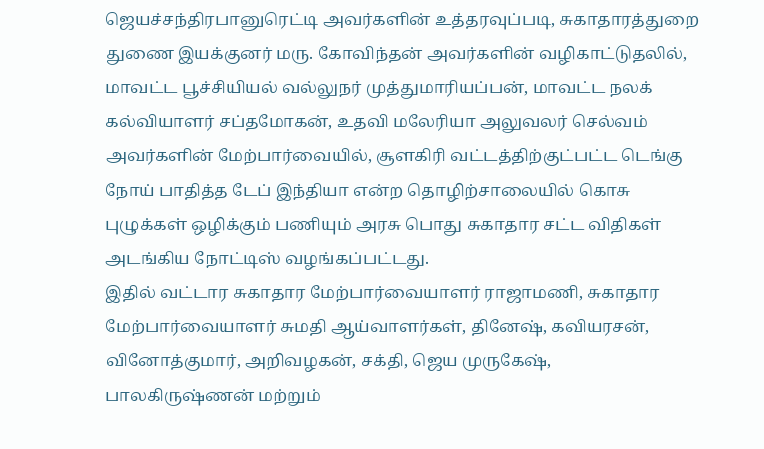ஜெயச்சந்திரபானுரெட்டி அவர்களின் உத்தரவுப்படி, சுகாதாரத்துறை துணை இயக்குனர் மரு. கோவிந்தன் அவர்களின் வழிகாட்டுதலில், மாவட்ட பூச்சியியல் வல்லுநர் முத்துமாரியப்பன், மாவட்ட நலக் கல்வியாளர் சப்தமோகன், உதவி மலேரியா அலுவலர் செல்வம் அவர்களின் மேற்பார்வையில், சூளகிரி வட்டத்திற்குட்பட்ட டெங்கு நோய் பாதித்த டேப் இந்தியா என்ற தொழிற்சாலையில் கொசு புழுக்கள் ஒழிக்கும் பணியும் அரசு பொது சுகாதார சட்ட விதிகள் அடங்கிய நோட்டிஸ் வழங்கப்பட்டது.
இதில் வட்டார சுகாதார மேற்பார்வையாளர் ராஜாமணி, சுகாதார மேற்பார்வையாளர் சுமதி ஆய்வாளர்கள், தினேஷ், கவியரசன், வினோத்குமார், அறிவழகன், சக்தி, ஜெய முருகேஷ், பாலகிருஷ்ணன் மற்றும்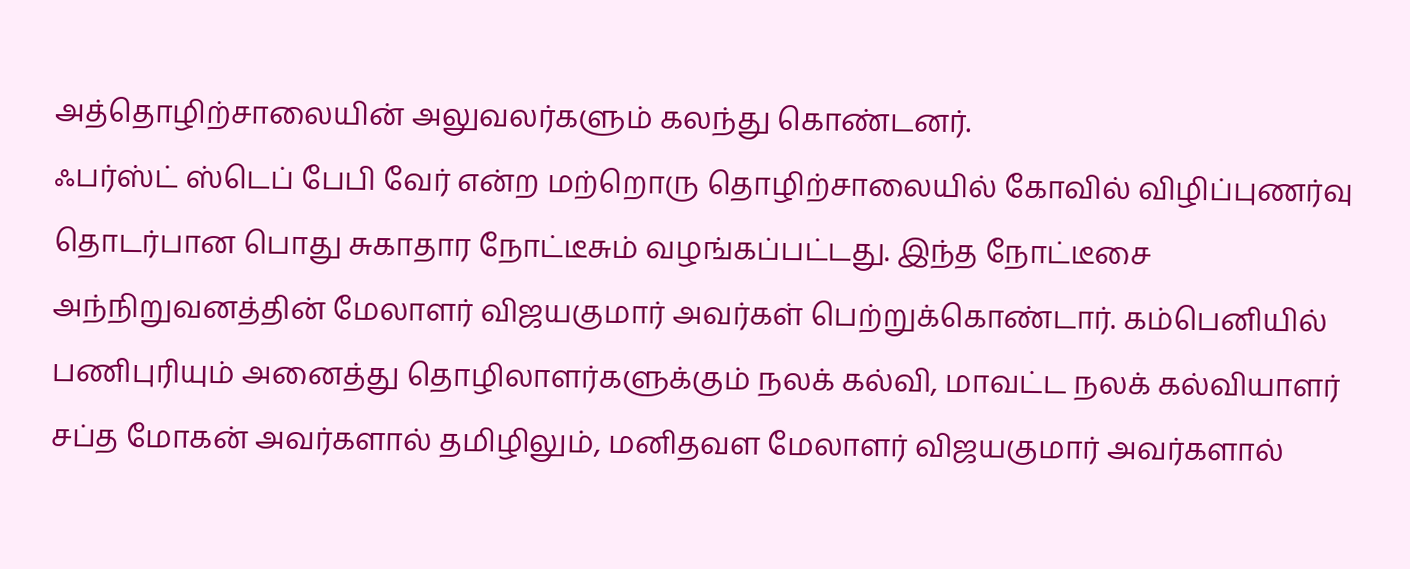அத்தொழிற்சாலையின் அலுவலர்களும் கலந்து கொண்டனர்.
ஃபர்ஸ்ட் ஸ்டெப் பேபி வேர் என்ற மற்றொரு தொழிற்சாலையில் கோவில் விழிப்புணர்வு தொடர்பான பொது சுகாதார நோட்டீசும் வழங்கப்பட்டது. இந்த நோட்டீசை அந்நிறுவனத்தின் மேலாளர் விஜயகுமார் அவர்கள் பெற்றுக்கொண்டார். கம்பெனியில் பணிபுரியும் அனைத்து தொழிலாளர்களுக்கும் நலக் கல்வி, மாவட்ட நலக் கல்வியாளர் சப்த மோகன் அவர்களால் தமிழிலும், மனிதவள மேலாளர் விஜயகுமார் அவர்களால்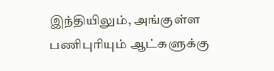இந்தியிலும், அங்குள்ள பணிபுரியும் ஆட்களுக்கு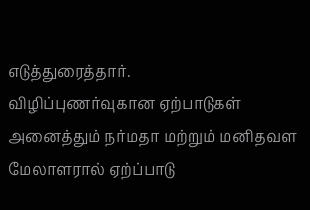எடுத்துரைத்தார்.
விழிப்புணர்வுகான ஏற்பாடுகள் அனைத்தும் நர்மதா மற்றும் மனிதவள மேலாளரால் ஏற்ப்பாடு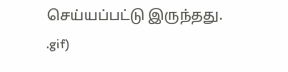செய்யப்பட்டு இருந்தது.
.gif)